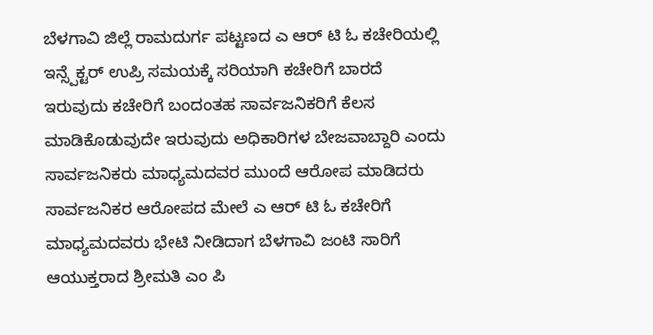ಬೆಳಗಾವಿ ಜಿಲ್ಲೆ ರಾಮದುರ್ಗ ಪಟ್ಟಣದ ಎ ಆರ್ ಟಿ ಓ ಕಚೇರಿಯಲ್ಲಿ ಇನ್ಸ್ಪೆಕ್ಟರ್ ಉಪ್ರಿ ಸಮಯಕ್ಕೆ ಸರಿಯಾಗಿ ಕಚೇರಿಗೆ ಬಾರದೆ ಇರುವುದು ಕಚೇರಿಗೆ ಬಂದಂತಹ ಸಾರ್ವಜನಿಕರಿಗೆ ಕೆಲಸ ಮಾಡಿಕೊಡುವುದೇ ಇರುವುದು ಅಧಿಕಾರಿಗಳ ಬೇಜವಾಬ್ದಾರಿ ಎಂದು ಸಾರ್ವಜನಿಕರು ಮಾಧ್ಯಮದವರ ಮುಂದೆ ಆರೋಪ ಮಾಡಿದರು ಸಾರ್ವಜನಿಕರ ಆರೋಪದ ಮೇಲೆ ಎ ಆರ್ ಟಿ ಓ ಕಚೇರಿಗೆ ಮಾಧ್ಯಮದವರು ಭೇಟಿ ನೀಡಿದಾಗ ಬೆಳಗಾವಿ ಜಂಟಿ ಸಾರಿಗೆ ಆಯುಕ್ತರಾದ ಶ್ರೀಮತಿ ಎಂ ಪಿ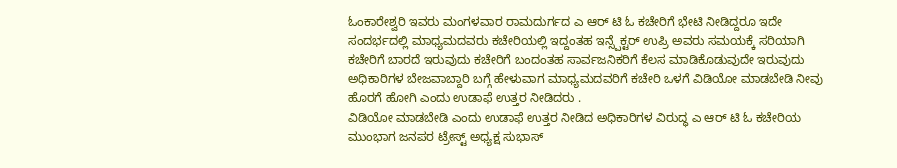ಓಂಕಾರೇಶ್ವರಿ ಇವರು ಮಂಗಳವಾರ ರಾಮದುರ್ಗದ ಎ ಆರ್ ಟಿ ಓ ಕಚೇರಿಗೆ ಭೇಟಿ ನೀಡಿದ್ದರೂ ಇದೇ ಸಂದರ್ಭದಲ್ಲಿ ಮಾಧ್ಯಮದವರು ಕಚೇರಿಯಲ್ಲಿ ಇದ್ದಂತಹ ಇನ್ಸ್ಪೆಕ್ಟರ್ ಉಪ್ರಿ ಅವರು ಸಮಯಕ್ಕೆ ಸರಿಯಾಗಿ ಕಚೇರಿಗೆ ಬಾರದೆ ಇರುವುದು ಕಚೇರಿಗೆ ಬಂದಂತಹ ಸಾರ್ವಜನಿಕರಿಗೆ ಕೆಲಸ ಮಾಡಿಕೊಡುವುದೇ ಇರುವುದು ಅಧಿಕಾರಿಗಳ ಬೇಜವಾಬ್ದಾರಿ ಬಗ್ಗೆ ಹೇಳುವಾಗ ಮಾಧ್ಯಮದವರಿಗೆ ಕಚೇರಿ ಒಳಗೆ ವಿಡಿಯೋ ಮಾಡಬೇಡಿ ನೀವು ಹೊರಗೆ ಹೋಗಿ ಎಂದು ಉಡಾಫೆ ಉತ್ತರ ನೀಡಿದರು .
ವಿಡಿಯೋ ಮಾಡಬೇಡಿ ಎಂದು ಉಡಾಫೆ ಉತ್ತರ ನೀಡಿದ ಅಧಿಕಾರಿಗಳ ವಿರುದ್ಧ ಎ ಆರ್ ಟಿ ಓ ಕಚೇರಿಯ ಮುಂಭಾಗ ಜನಪರ ಟ್ರೇಸ್ಟ್ ಅಧ್ಯಕ್ಷ ಸುಭಾಸ್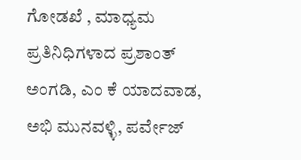ಗೋಡಖೆ , ಮಾಧ್ಯಮ ಪ್ರತಿನಿಧಿಗಳಾದ ಪ್ರಶಾಂತ್ ಅಂಗಡಿ, ಎಂ ಕೆ ಯಾದವಾಡ, ಅಭಿ ಮುನವಳ್ಳಿ, ಪರ್ವೇಜ್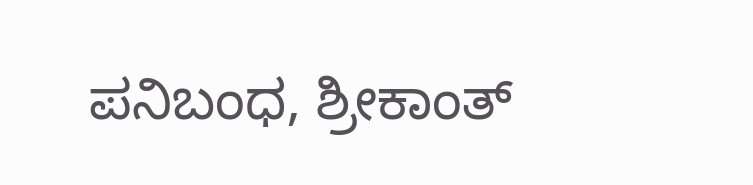ಪನಿಬಂಧ, ಶ್ರೀಕಾಂತ್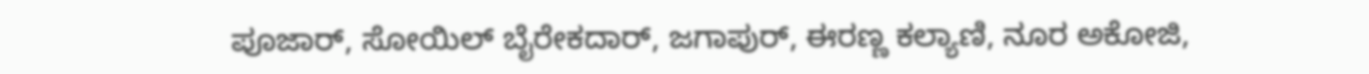ಪೂಜಾರ್, ಸೋಯಿಲ್ ಬೈರೇಕದಾರ್, ಜಗಾಪುರ್, ಈರಣ್ಣ ಕಲ್ಯಾಣಿ, ನೂರ ಅಕೋಜಿ,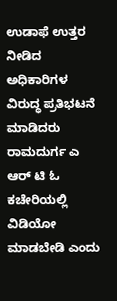ಉಡಾಫೆ ಉತ್ತರ ನೀಡಿದ ಅಧಿಕಾರಿಗಳ ವಿರುದ್ಧ ಪ್ರತಿಭಟನೆ ಮಾಡಿದರು
ರಾಮದುರ್ಗ ಎ ಆರ್ ಟಿ ಓ ಕಚೇರಿಯಲ್ಲಿ ವಿಡಿಯೋ ಮಾಡಬೇಡಿ ಎಂದು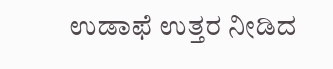ಉಡಾಫೆ ಉತ್ತರ ನೀಡಿದ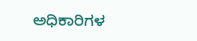ಅಧಿಕಾರಿಗಳ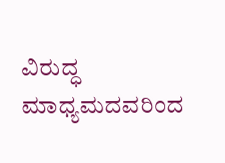ವಿರುದ್ಧ ಮಾಧ್ಯಮದವರಿಂದ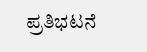ಪ್ರತಿಭಟನೆ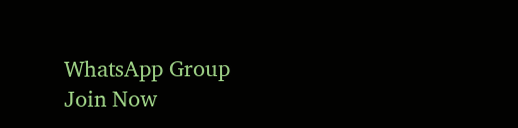WhatsApp Group
Join Now